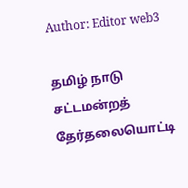Author: Editor web3

தமிழ் நாடு சட்டமன்றத் தேர்தலையொட்டி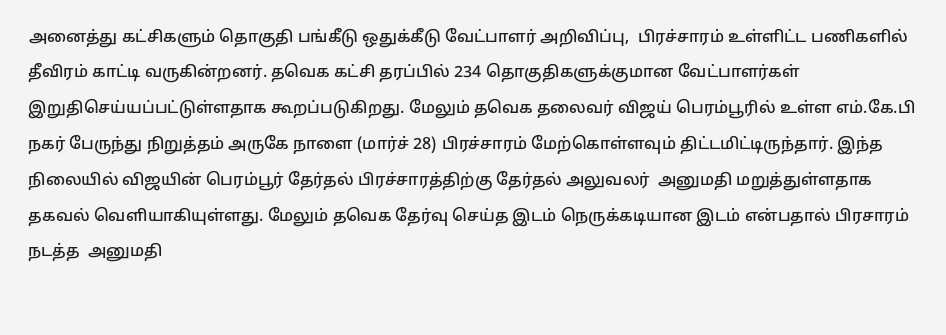அனைத்து கட்சிகளும் தொகுதி பங்கீடு ஒதுக்கீடு வேட்பாளர் அறிவிப்பு,  பிரச்சாரம் உள்ளிட்ட பணிகளில் தீவிரம் காட்டி வருகின்றனர். தவெக கட்சி தரப்பில் 234 தொகுதிகளுக்குமான வேட்பாளர்கள் இறுதிசெய்யப்பட்டுள்ளதாக கூறப்படுகிறது. மேலும் தவெக தலைவர் விஜய் பெரம்பூரில் உள்ள எம்.கே.பி நகர் பேருந்து நிறுத்தம் அருகே நாளை (மார்ச் 28) பிரச்சாரம் மேற்கொள்ளவும் திட்டமிட்டிருந்தார். இந்த நிலையில் விஜயின் பெரம்பூர் தேர்தல் பிரச்சாரத்திற்கு தேர்தல் அலுவலர்  அனுமதி மறுத்துள்ளதாக தகவல் வெளியாகியுள்ளது. மேலும் தவெக தேர்வு செய்த இடம் நெருக்கடியான இடம் என்பதால் பிரசாரம் நடத்த  அனுமதி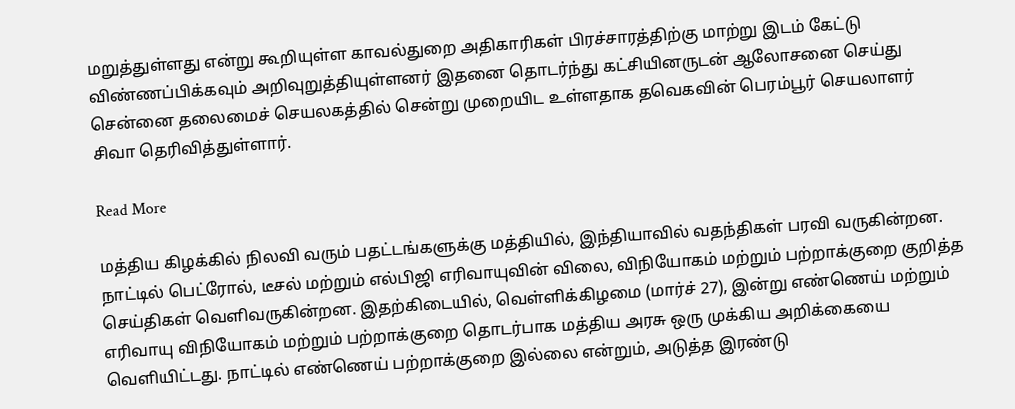மறுத்துள்ளது என்று கூறியுள்ள காவல்துறை அதிகாரிகள் பிரச்சாரத்திற்கு மாற்று இடம் கேட்டு விண்ணப்பிக்கவும் அறிவுறுத்தியுள்ளனர் இதனை தொடர்ந்து கட்சியினருடன் ஆலோசனை செய்து சென்னை தலைமைச் செயலகத்தில் சென்று முறையிட உள்ளதாக தவெகவின் பெரம்பூர் செயலாளர் சிவா தெரிவித்துள்ளார்.

Read More

மத்திய கிழக்கில் நிலவி வரும் பதட்டங்களுக்கு மத்தியில், இந்தியாவில் வதந்திகள் பரவி வருகின்றன. நாட்டில் பெட்ரோல், டீசல் மற்றும் எல்பிஜி எரிவாயுவின் விலை, விநியோகம் மற்றும் பற்றாக்குறை குறித்த செய்திகள் வெளிவருகின்றன. இதற்கிடையில், வெள்ளிக்கிழமை (மார்ச் 27), இன்று எண்ணெய் மற்றும் எரிவாயு விநியோகம் மற்றும் பற்றாக்குறை தொடர்பாக மத்திய அரசு ஒரு முக்கிய அறிக்கையை வெளியிட்டது. நாட்டில் எண்ணெய் பற்றாக்குறை இல்லை என்றும், அடுத்த இரண்டு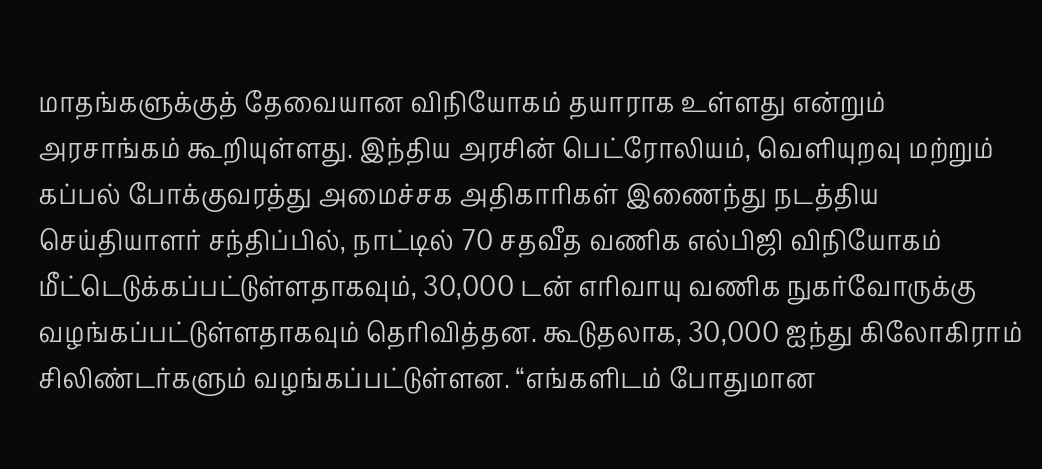மாதங்களுக்குத் தேவையான விநியோகம் தயாராக உள்ளது என்றும் அரசாங்கம் கூறியுள்ளது. இந்திய அரசின் பெட்ரோலியம், வெளியுறவு மற்றும் கப்பல் போக்குவரத்து அமைச்சக அதிகாரிகள் இணைந்து நடத்திய செய்தியாளர் சந்திப்பில், நாட்டில் 70 சதவீத வணிக எல்பிஜி விநியோகம் மீட்டெடுக்கப்பட்டுள்ளதாகவும், 30,000 டன் எரிவாயு வணிக நுகர்வோருக்கு வழங்கப்பட்டுள்ளதாகவும் தெரிவித்தன. கூடுதலாக, 30,000 ஐந்து கிலோகிராம் சிலிண்டர்களும் வழங்கப்பட்டுள்ளன. “எங்களிடம் போதுமான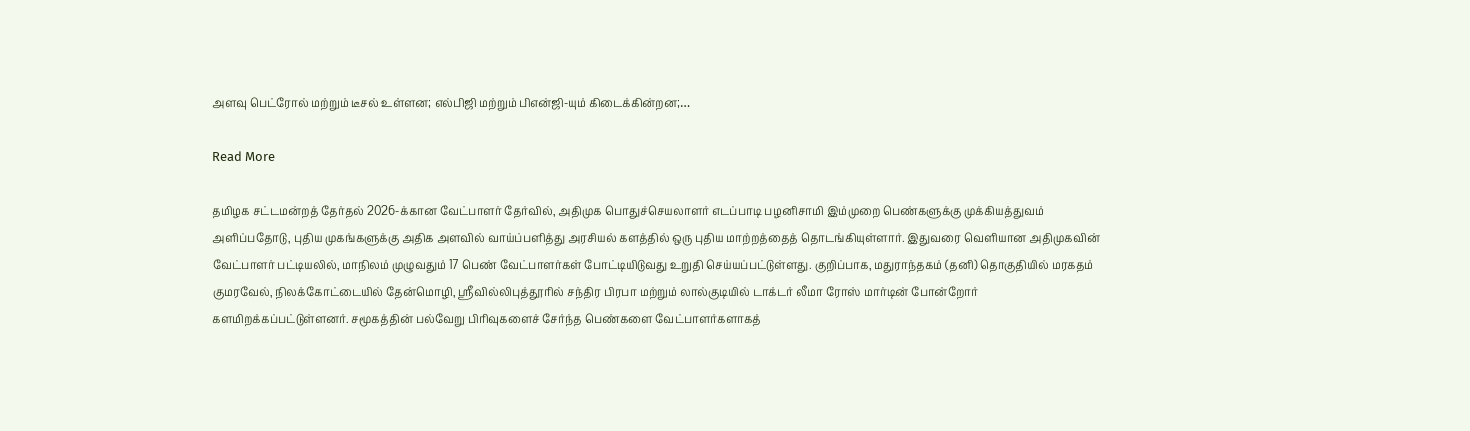அளவு பெட்ரோல் மற்றும் டீசல் உள்ளன; எல்பிஜி மற்றும் பிஎன்ஜி-யும் கிடைக்கின்றன;…

Read More

தமிழக சட்டமன்றத் தேர்தல் 2026-க்கான வேட்பாளர் தேர்வில், அதிமுக பொதுச்செயலாளர் எடப்பாடி பழனிசாமி இம்முறை பெண்களுக்கு முக்கியத்துவம் அளிப்பதோடு, புதிய முகங்களுக்கு அதிக அளவில் வாய்ப்பளித்து அரசியல் களத்தில் ஒரு புதிய மாற்றத்தைத் தொடங்கியுள்ளார். இதுவரை வெளியான அதிமுகவின் வேட்பாளர் பட்டியலில், மாநிலம் முழுவதும் 17 பெண் வேட்பாளர்கள் போட்டியிடுவது உறுதி செய்யப்பட்டுள்ளது. குறிப்பாக, மதுராந்தகம் (தனி) தொகுதியில் மரகதம் குமரவேல், நிலக்கோட்டையில் தேன்மொழி, ஸ்ரீவில்லிபுத்தூரில் சந்திர பிரபா மற்றும் லால்குடியில் டாக்டர் லீமா ரோஸ் மார்டின் போன்றோர் களமிறக்கப்பட்டுள்ளனர். சமூகத்தின் பல்வேறு பிரிவுகளைச் சேர்ந்த பெண்களை வேட்பாளர்களாகத்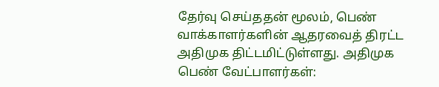தேர்வு செய்ததன் மூலம், பெண் வாக்காளர்களின் ஆதரவைத் திரட்ட அதிமுக திட்டமிட்டுள்ளது. அதிமுக பெண் வேட்பாளர்கள்: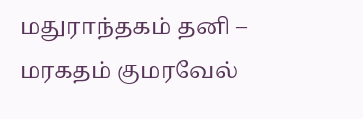மதுராந்தகம் தனி – மரகதம் குமரவேல்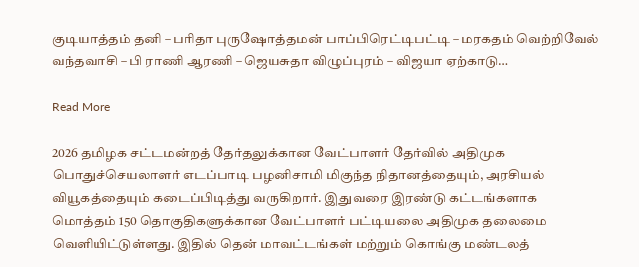குடியாத்தம் தனி – பரிதா புருஷோத்தமன் பாப்பிரெட்டிபட்டி – மரகதம் வெற்றிவேல் வந்தவாசி – பி ராணி ஆரணி – ஜெயசுதா விழுப்புரம் – விஜயா ஏற்காடு…

Read More

2026 தமிழக சட்டமன்றத் தேர்தலுக்கான வேட்பாளர் தேர்வில் அதிமுக பொதுச்செயலாளர் எடப்பாடி பழனிசாமி மிகுந்த நிதானத்தையும், அரசியல் வியூகத்தையும் கடைப்பிடித்து வருகிறார். இதுவரை இரண்டு கட்டங்களாக மொத்தம் 150 தொகுதிகளுக்கான வேட்பாளர் பட்டியலை அதிமுக தலைமை வெளியிட்டுள்ளது. இதில் தென் மாவட்டங்கள் மற்றும் கொங்கு மண்டலத்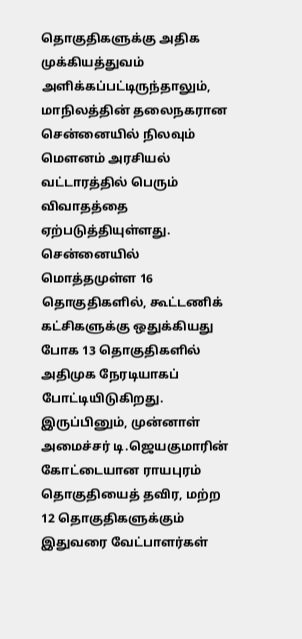தொகுதிகளுக்கு அதிக முக்கியத்துவம் அளிக்கப்பட்டிருந்தாலும், மாநிலத்தின் தலைநகரான சென்னையில் நிலவும் மௌனம் அரசியல் வட்டாரத்தில் பெரும் விவாதத்தை ஏற்படுத்தியுள்ளது. சென்னையில் மொத்தமுள்ள 16 தொகுதிகளில், கூட்டணிக் கட்சிகளுக்கு ஒதுக்கியது போக 13 தொகுதிகளில் அதிமுக நேரடியாகப் போட்டியிடுகிறது. இருப்பினும், முன்னாள் அமைச்சர் டி.ஜெயகுமாரின் கோட்டையான ராயபுரம் தொகுதியைத் தவிர, மற்ற 12 தொகுதிகளுக்கும் இதுவரை வேட்பாளர்கள்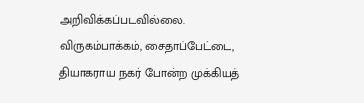அறிவிக்கப்படவில்லை. விருகம்பாக்கம், சைதாப்பேட்டை, தியாகராய நகர் போன்ற முக்கியத்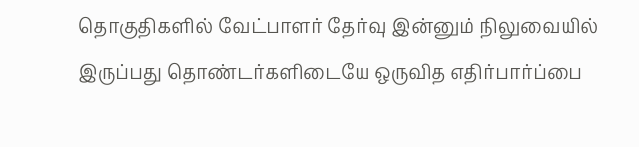தொகுதிகளில் வேட்பாளர் தேர்வு இன்னும் நிலுவையில் இருப்பது தொண்டர்களிடையே ஒருவித எதிர்பார்ப்பை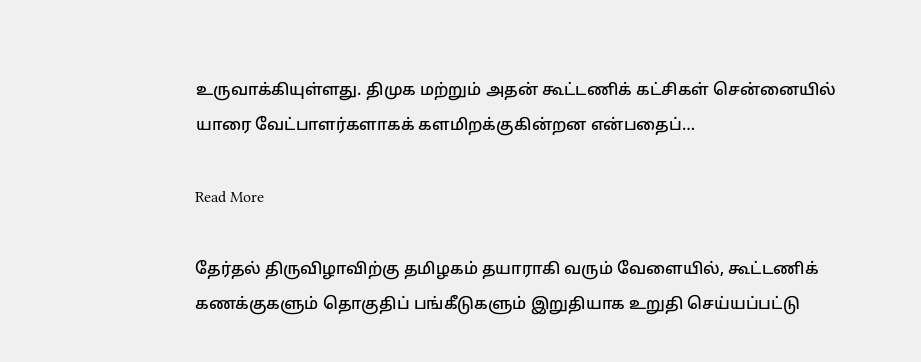உருவாக்கியுள்ளது. திமுக மற்றும் அதன் கூட்டணிக் கட்சிகள் சென்னையில் யாரை வேட்பாளர்களாகக் களமிறக்குகின்றன என்பதைப்…

Read More

தேர்தல் திருவிழாவிற்கு தமிழகம் தயாராகி வரும் வேளையில், கூட்டணிக் கணக்குகளும் தொகுதிப் பங்கீடுகளும் இறுதியாக உறுதி செய்யப்பட்டு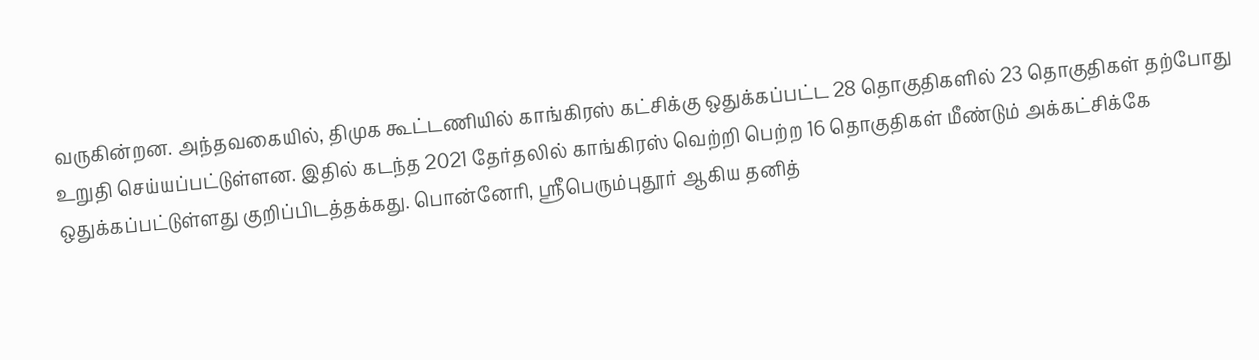வருகின்றன. அந்தவகையில், திமுக கூட்டணியில் காங்கிரஸ் கட்சிக்கு ஒதுக்கப்பட்ட 28 தொகுதிகளில் 23 தொகுதிகள் தற்போது உறுதி செய்யப்பட்டுள்ளன. இதில் கடந்த 2021 தேர்தலில் காங்கிரஸ் வெற்றி பெற்ற 16 தொகுதிகள் மீண்டும் அக்கட்சிக்கே ஒதுக்கப்பட்டுள்ளது குறிப்பிடத்தக்கது. பொன்னேரி, ஸ்ரீபெரும்புதூர் ஆகிய தனித்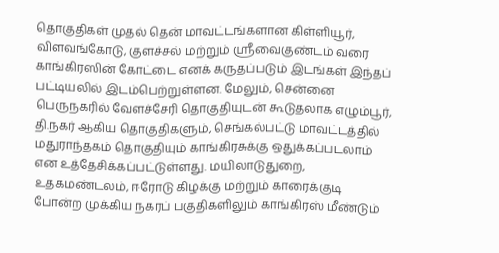தொகுதிகள் முதல் தென் மாவட்டங்களான கிள்ளியூர், விளவங்கோடு, குளச்சல் மற்றும் ஸ்ரீவைகுண்டம் வரை காங்கிரஸின் கோட்டை எனக் கருதப்படும் இடங்கள் இந்தப் பட்டியலில் இடம்பெற்றுள்ளன. மேலும், சென்னை பெருநகரில் வேளச்சேரி தொகுதியுடன் கூடுதலாக எழும்பூர், தி.நகர் ஆகிய தொகுதிகளும், செங்கல்பட்டு மாவட்டத்தில் மதுராந்தகம் தொகுதியும் காங்கிரசுக்கு ஒதுக்கப்படலாம் என உத்தேசிக்கப்பட்டுள்ளது. மயிலாடுதுறை, உதகமண்டலம், ஈரோடு கிழக்கு மற்றும் காரைக்குடி போன்ற முக்கிய நகரப் பகுதிகளிலும் காங்கிரஸ் மீண்டும்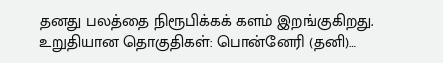தனது பலத்தை நிரூபிக்கக் களம் இறங்குகிறது. உறுதியான தொகுதிகள்: பொன்னேரி (தனி)…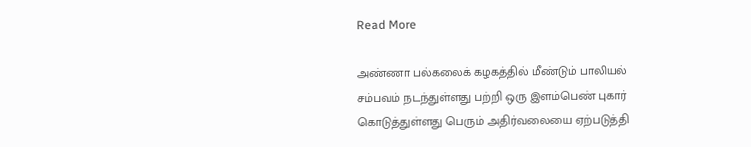Read More

அண்ணா பல்கலைக் கழகத்தில் மீண்டும் பாலியல் சம்பவம் நடந்துள்ளது பற்றி ஒரு இளம்பெண் புகார் கொடுத்துள்ளது பெரும் அதிர்வலையை ஏற்படுத்தி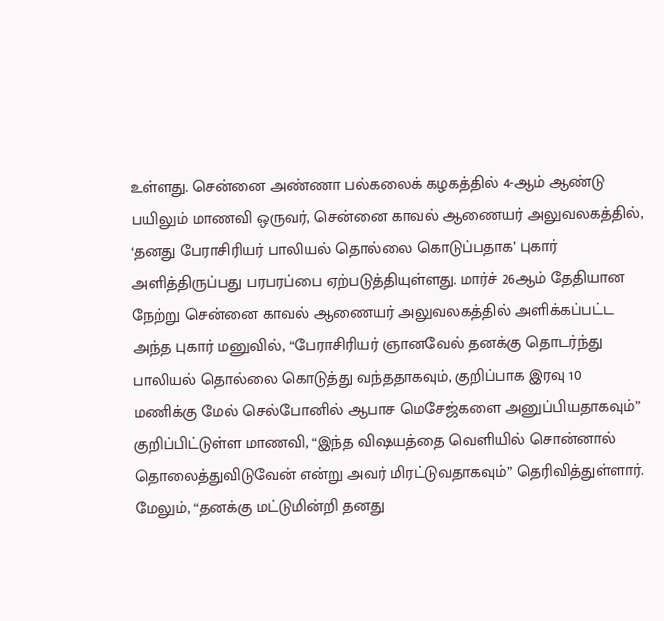உள்ளது. சென்னை அண்ணா பல்கலைக் கழகத்தில் 4-ஆம் ஆண்டு பயிலும் மாணவி ஒருவர், சென்னை காவல் ஆணையர் அலுவலகத்தில், ‘தனது பேராசிரியர் பாலியல் தொல்லை கொடுப்பதாக’ புகார் அளித்திருப்பது பரபரப்பை ஏற்படுத்தியுள்ளது. மார்ச் 26ஆம் தேதியான நேற்று சென்னை காவல் ஆணையர் அலுவலகத்தில் அளிக்கப்பட்ட அந்த புகார் மனுவில், “பேராசிரியர் ஞானவேல் தனக்கு தொடர்ந்து பாலியல் தொல்லை கொடுத்து வந்ததாகவும், குறிப்பாக இரவு 10 மணிக்கு மேல் செல்போனில் ஆபாச மெசேஜ்களை அனுப்பியதாகவும்” குறிப்பிட்டுள்ள மாணவி, “இந்த விஷயத்தை வெளியில் சொன்னால் தொலைத்துவிடுவேன் என்று அவர் மிரட்டுவதாகவும்” தெரிவித்துள்ளார். மேலும், “தனக்கு மட்டுமின்றி தனது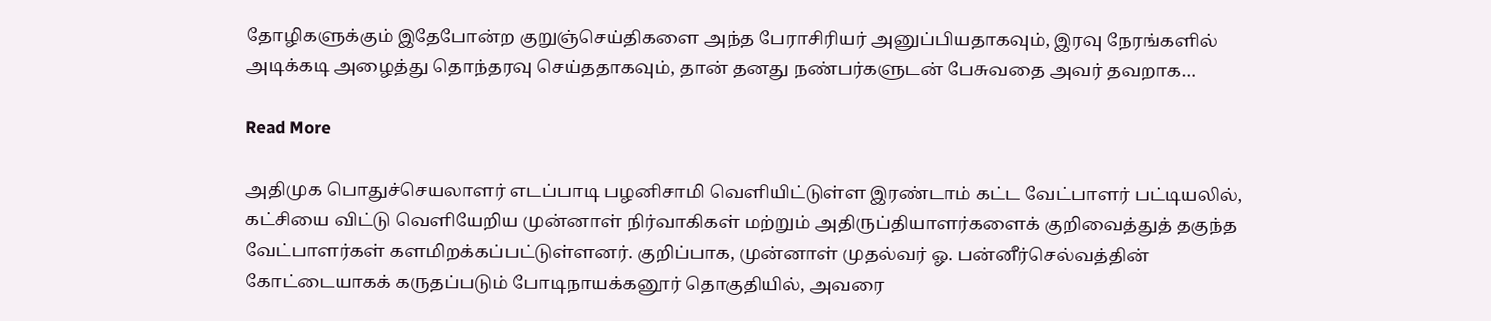தோழிகளுக்கும் இதேபோன்ற குறுஞ்செய்திகளை அந்த பேராசிரியர் அனுப்பியதாகவும், இரவு நேரங்களில் அடிக்கடி அழைத்து தொந்தரவு செய்ததாகவும், தான் தனது நண்பர்களுடன் பேசுவதை அவர் தவறாக…

Read More

அதிமுக பொதுச்செயலாளர் எடப்பாடி பழனிசாமி வெளியிட்டுள்ள இரண்டாம் கட்ட வேட்பாளர் பட்டியலில், கட்சியை விட்டு வெளியேறிய முன்னாள் நிர்வாகிகள் மற்றும் அதிருப்தியாளர்களைக் குறிவைத்துத் தகுந்த வேட்பாளர்கள் களமிறக்கப்பட்டுள்ளனர். குறிப்பாக, முன்னாள் முதல்வர் ஓ. பன்னீர்செல்வத்தின் கோட்டையாகக் கருதப்படும் போடிநாயக்கனூர் தொகுதியில், அவரை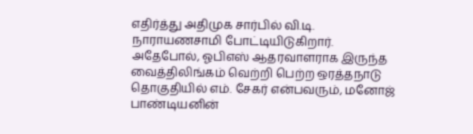எதிர்த்து அதிமுக சார்பில் வி.டி. நாராயணசாமி போட்டியிடுகிறார். அதேபோல், ஓபிஎஸ் ஆதரவாளராக இருந்த வைத்திலிங்கம் வெற்றி பெற்ற ஒரத்தநாடு தொகுதியில் எம். சேகர் என்பவரும், மனோஜ் பாண்டியனின்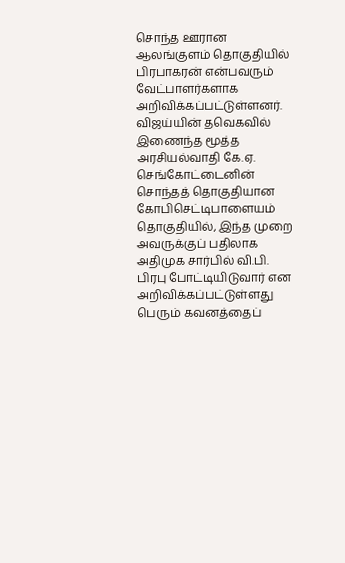சொந்த ஊரான ஆலங்குளம் தொகுதியில் பிரபாகரன் என்பவரும் வேட்பாளர்களாக அறிவிக்கப்பட்டுள்ளனர். விஜய்யின் தவெகவில் இணைந்த மூத்த அரசியல்வாதி கே.ஏ. செங்கோட்டைனின் சொந்தத் தொகுதியான கோபிசெட்டிபாளையம் தொகுதியில், இந்த முறை அவருக்குப் பதிலாக  அதிமுக சார்பில் வி.பி. பிரபு போட்டியிடுவார் என அறிவிக்கப்பட்டுள்ளது பெரும் கவனத்தைப்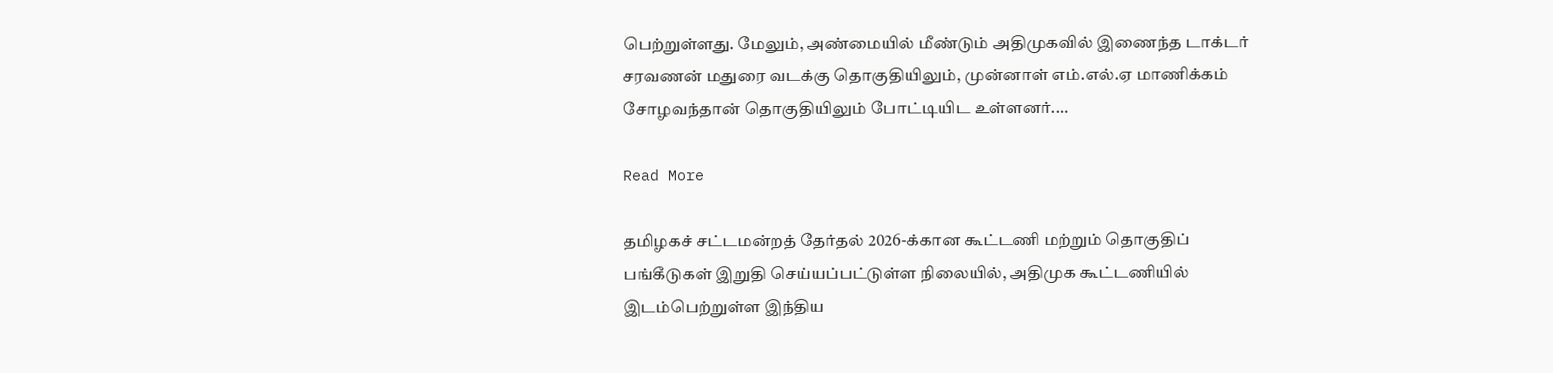பெற்றுள்ளது. மேலும், அண்மையில் மீண்டும் அதிமுகவில் இணைந்த டாக்டர் சரவணன் மதுரை வடக்கு தொகுதியிலும், முன்னாள் எம்.எல்.ஏ மாணிக்கம் சோழவந்தான் தொகுதியிலும் போட்டியிட உள்ளனர்.…

Read More

தமிழகச் சட்டமன்றத் தேர்தல் 2026-க்கான கூட்டணி மற்றும் தொகுதிப் பங்கீடுகள் இறுதி செய்யப்பட்டுள்ள நிலையில், அதிமுக கூட்டணியில் இடம்பெற்றுள்ள இந்திய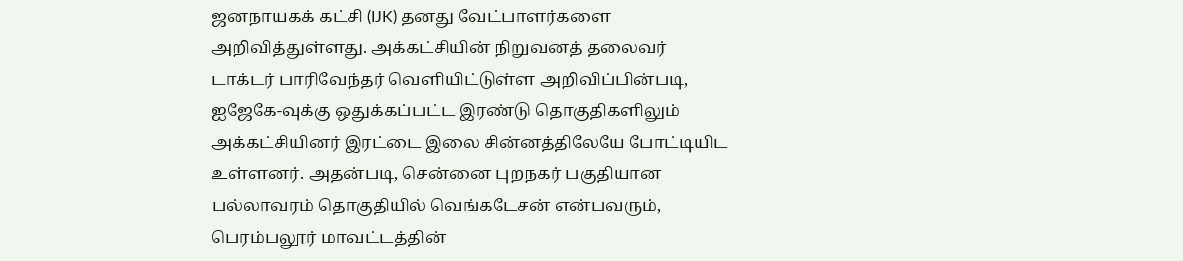ஜனநாயகக் கட்சி (IJK) தனது வேட்பாளர்களை அறிவித்துள்ளது. அக்கட்சியின் நிறுவனத் தலைவர் டாக்டர் பாரிவேந்தர் வெளியிட்டுள்ள அறிவிப்பின்படி, ஐஜேகே-வுக்கு ஒதுக்கப்பட்ட இரண்டு தொகுதிகளிலும் அக்கட்சியினர் இரட்டை இலை சின்னத்திலேயே போட்டியிட உள்ளனர். அதன்படி, சென்னை புறநகர் பகுதியான பல்லாவரம் தொகுதியில் வெங்கடேசன் என்பவரும், பெரம்பலூர் மாவட்டத்தின்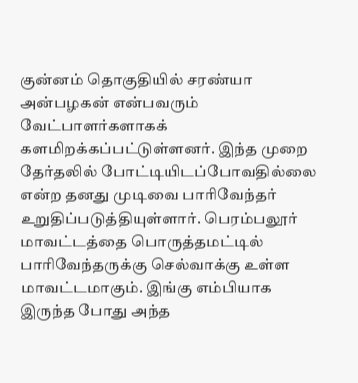குன்னம் தொகுதியில் சரண்யா அன்பழகன் என்பவரும் வேட்பாளர்களாகக் களமிறக்கப்பட்டுள்ளனர். இந்த முறை தேர்தலில் போட்டியிடப்போவதில்லை என்ற தனது முடிவை பாரிவேந்தர் உறுதிப்படுத்தியுள்ளார். பெரம்பலூர் மாவட்டத்தை பொருத்தமட்டில் பாரிவேந்தருக்கு செல்வாக்கு உள்ள மாவட்டமாகும். இங்கு எம்பியாக இருந்த போது அந்த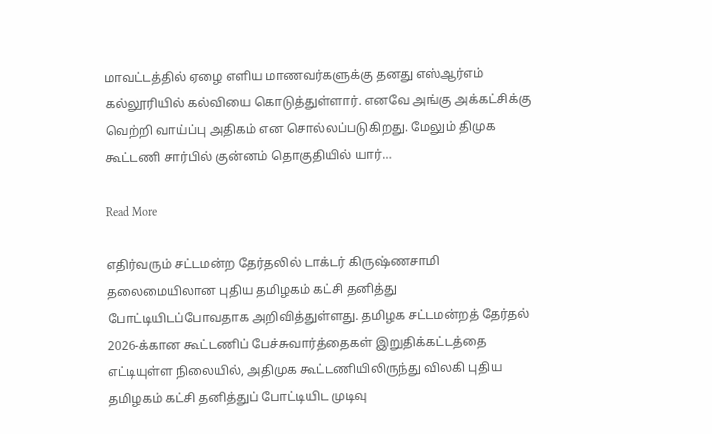மாவட்டத்தில் ஏழை எளிய மாணவர்களுக்கு தனது எஸ்ஆர்எம் கல்லூரியில் கல்வியை கொடுத்துள்ளார். எனவே அங்கு அக்கட்சிக்கு வெற்றி வாய்ப்பு அதிகம் என சொல்லப்படுகிறது. மேலும் திமுக கூட்டணி சார்பில் குன்னம் தொகுதியில் யார்…

Read More

எதிர்வரும் சட்டமன்ற தேர்தலில் டாக்டர் கிருஷ்ணசாமி தலைமையிலான புதிய தமிழகம் கட்சி தனித்து போட்டியிடப்போவதாக அறிவித்துள்ளது. தமிழக சட்டமன்றத் தேர்தல் 2026-க்கான கூட்டணிப் பேச்சுவார்த்தைகள் இறுதிக்கட்டத்தை எட்டியுள்ள நிலையில், அதிமுக கூட்டணியிலிருந்து விலகி புதிய தமிழகம் கட்சி தனித்துப் போட்டியிட முடிவு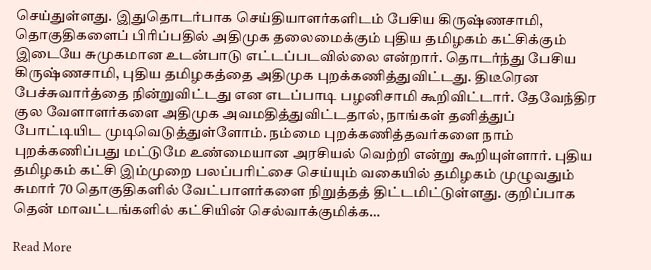செய்துள்ளது. இதுதொடர்பாக செய்தியாளர்களிடம் பேசிய கிருஷ்ணசாமி, தொகுதிகளைப் பிரிப்பதில் அதிமுக தலைமைக்கும் புதிய தமிழகம் கட்சிக்கும் இடையே சுமுகமான உடன்பாடு எட்டப்படவில்லை என்றார். தொடர்ந்து பேசிய கிருஷ்ணசாமி, புதிய தமிழகத்தை அதிமுக புறக்கணித்துவிட்டது. திடீரென பேச்சுவார்த்தை நின்றுவிட்டது என எடப்பாடி பழனிசாமி கூறிவிட்டார். தேவேந்திர குல வேளாளர்களை அதிமுக அவமதித்துவிட்டதால், நாங்கள் தனித்துப் போட்டியிட முடிவெடுத்துள்ளோம். நம்மை புறக்கணித்தவர்களை நாம் புறக்கணிப்பது மட்டுமே உண்மையான அரசியல் வெற்றி என்று கூறியுள்ளார். புதிய தமிழகம் கட்சி இம்முறை பலப்பரிட்சை செய்யும் வகையில் தமிழகம் முழுவதும் சுமார் 70 தொகுதிகளில் வேட்பாளர்களை நிறுத்தத் திட்டமிட்டுள்ளது. குறிப்பாக தென் மாவட்டங்களில் கட்சியின் செல்வாக்குமிக்க…

Read More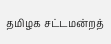தமிழக சட்டமன்றத்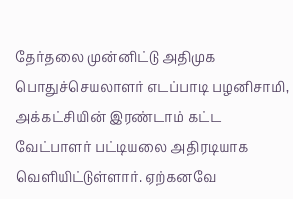தேர்தலை முன்னிட்டு அதிமுக பொதுச்செயலாளர் எடப்பாடி பழனிசாமி, அக்கட்சியின் இரண்டாம் கட்ட வேட்பாளர் பட்டியலை அதிரடியாக வெளியிட்டுள்ளார். ஏற்கனவே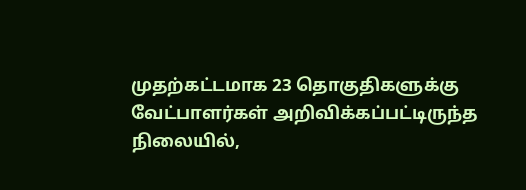முதற்கட்டமாக 23 தொகுதிகளுக்கு வேட்பாளர்கள் அறிவிக்கப்பட்டிருந்த நிலையில்,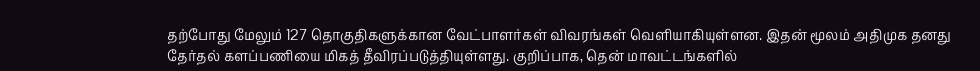தற்போது மேலும் 127 தொகுதிகளுக்கான வேட்பாளர்கள் விவரங்கள் வெளியாகியுள்ளன. இதன் மூலம் அதிமுக தனது தேர்தல் களப்பணியை மிகத் தீவிரப்படுத்தியுள்ளது. குறிப்பாக, தென் மாவட்டங்களில்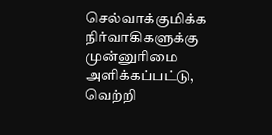செல்வாக்குமிக்க நிர்வாகிகளுக்கு முன்னுரிமை அளிக்கப்பட்டு, வெற்றி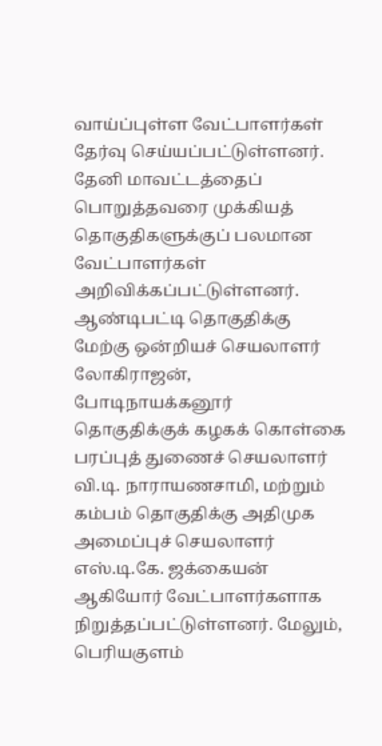வாய்ப்புள்ள வேட்பாளர்கள் தேர்வு செய்யப்பட்டுள்ளனர். தேனி மாவட்டத்தைப் பொறுத்தவரை முக்கியத் தொகுதிகளுக்குப் பலமான வேட்பாளர்கள் அறிவிக்கப்பட்டுள்ளனர். ஆண்டிபட்டி தொகுதிக்கு மேற்கு ஒன்றியச் செயலாளர் லோகிராஜன், போடிநாயக்கனூர் தொகுதிக்குக் கழகக் கொள்கை பரப்புத் துணைச் செயலாளர் வி.டி. நாராயணசாமி, மற்றும் கம்பம் தொகுதிக்கு அதிமுக அமைப்புச் செயலாளர் எஸ்.டி.கே. ஜக்கையன் ஆகியோர் வேட்பாளர்களாக நிறுத்தப்பட்டுள்ளனர். மேலும், பெரியகுளம்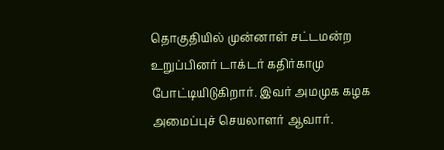தொகுதியில் முன்னாள் சட்டமன்ற உறுப்பினர் டாக்டர் கதிர்காமு போட்டியிடுகிறார். இவர் அமமுக கழக அமைப்புச் செயலாளர் ஆவார்.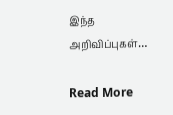இந்த அறிவிப்புகள்…

Read More